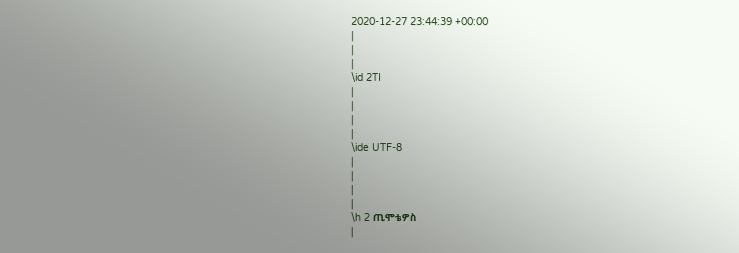2020-12-27 23:44:39 +00:00
|
|
|
\id 2TI
|
|
|
|
\ide UTF-8
|
|
|
|
\h 2 ጢሞቴዎስ
|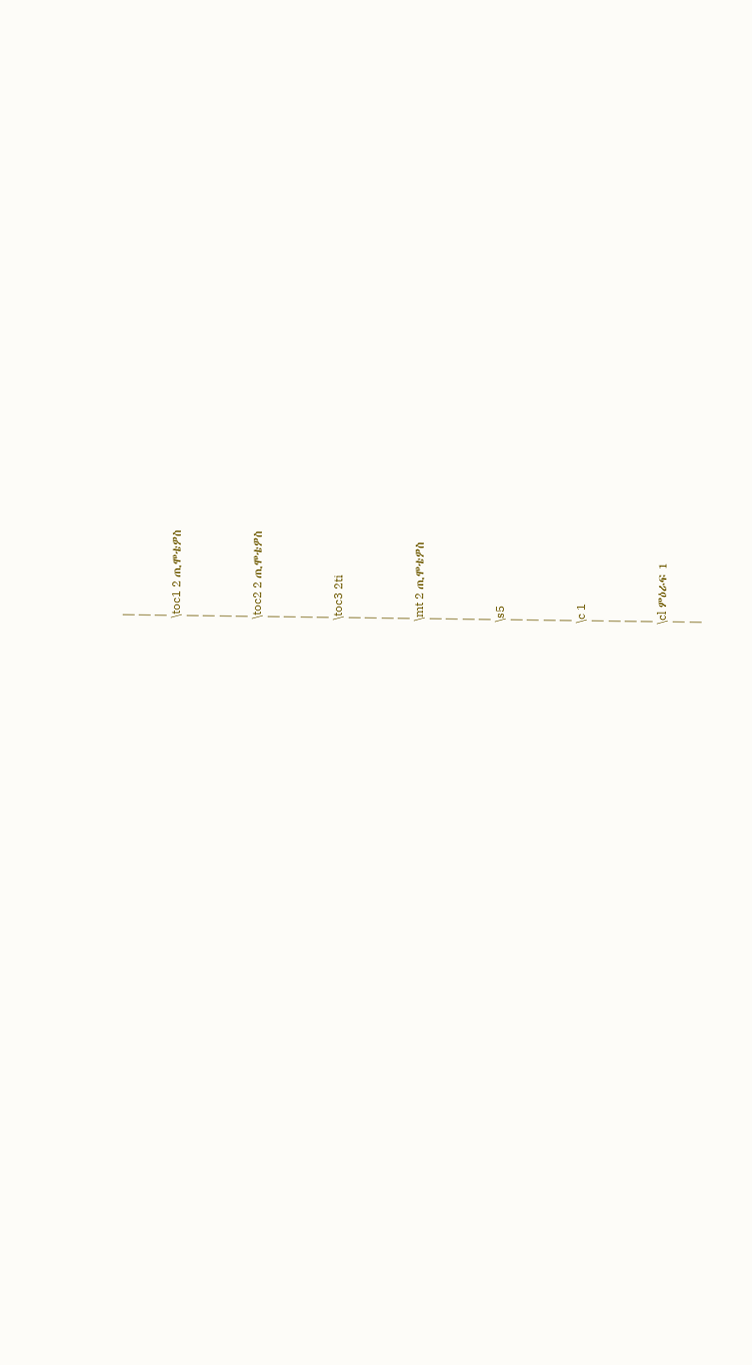|
|
|
\toc1 2 ጢሞቴዎስ
|
|
|
|
\toc2 2 ጢሞቴዎስ
|
|
|
|
\toc3 2ti
|
|
|
|
\mt 2 ጢሞቴዎስ
|
|
|
|
\s5
|
|
|
|
\c 1
|
|
|
|
\cl ምዕራፍ 1
|
|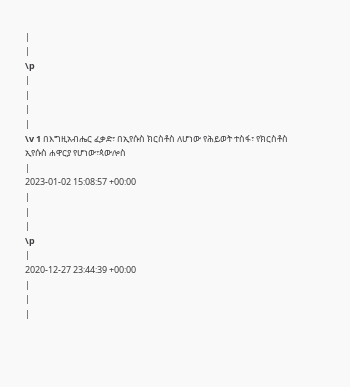|
|
\p
|
|
|
|
\v 1 በእግዚአብሔር ፈቃድ፣ በኢየሱስ ክርስቶስ ለሆነው የሕይወት ተስፋ፣ የክርስቶስ ኢየሱስ ሐዋርያ የሆነው፣ጳውሎስ
|
2023-01-02 15:08:57 +00:00
|
|
|
\p
|
2020-12-27 23:44:39 +00:00
|
|
|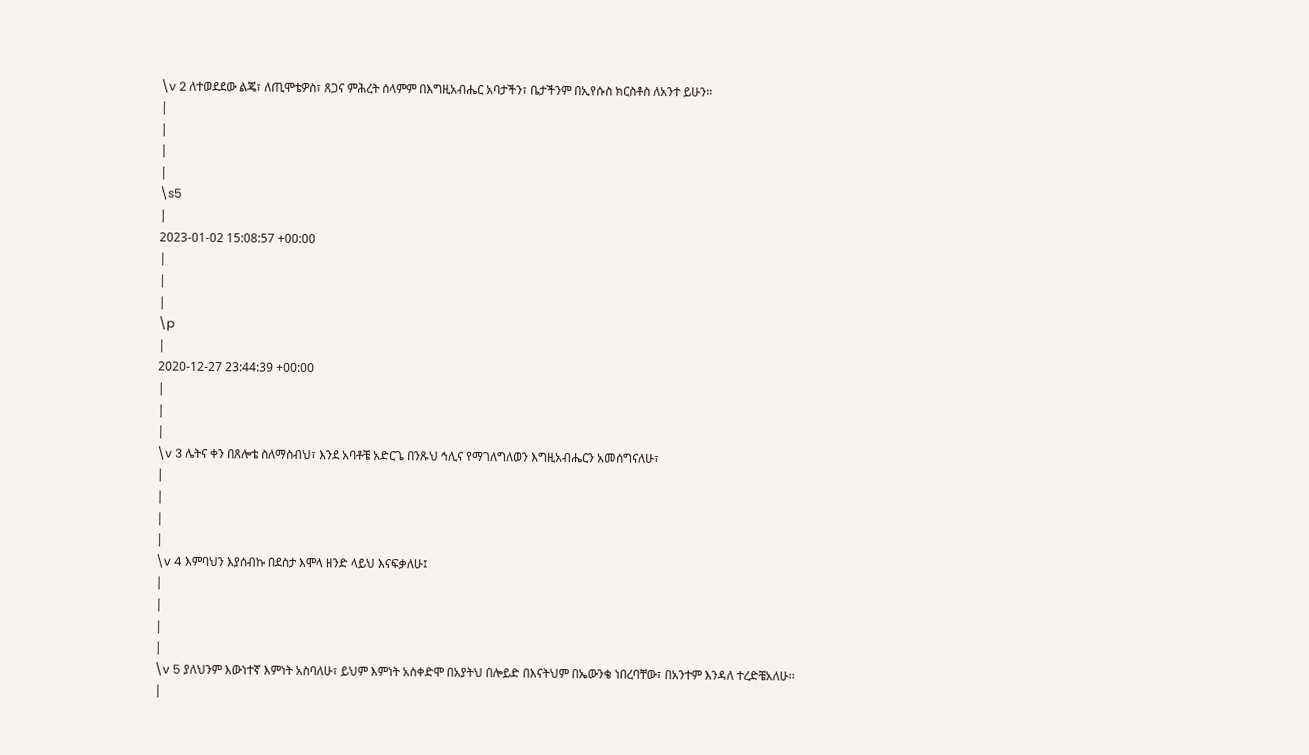\v 2 ለተወደደው ልጄ፣ ለጢሞቴዎስ፣ ጸጋና ምሕረት ሰላምም በእግዚአብሔር አባታችን፣ ቤታችንም በኢየሱስ ክርስቶስ ለአንተ ይሁን፡፡
|
|
|
|
\s5
|
2023-01-02 15:08:57 +00:00
|
|
|
\p
|
2020-12-27 23:44:39 +00:00
|
|
|
\v 3 ሌትና ቀን በጸሎቴ ስለማስብህ፣ እንደ አባቶቼ አድርጌ በንጹህ ኅሊና የማገለግለወን እግዚአብሔርን አመሰግናለሁ፣
|
|
|
|
\v 4 እምባህን እያሰብኩ በደስታ እሞላ ዘንድ ላይህ እናፍቃለሁ፤
|
|
|
|
\v 5 ያለህንም እውነተኛ እምነት አስባለሁ፣ ይህም እምነት አስቀድሞ በአያትህ በሎይድ በእናትህም በኤውንቄ ነበረባቸው፣ በአንተም እንዳለ ተረድቼአለሁ፡፡
|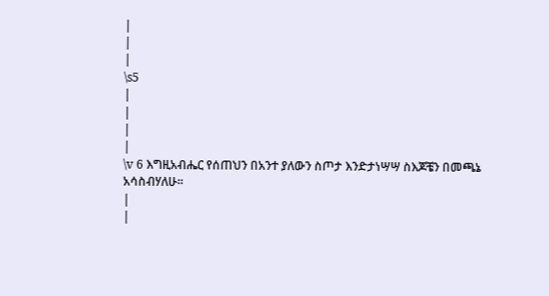|
|
|
\s5
|
|
|
|
\v 6 እግዚአብሔር የሰጠህን በአንተ ያለውን ስጦታ እንድታነሣሣ ስእጆቼን በመጫኔ አሳስብሃለሁ፡፡
|
|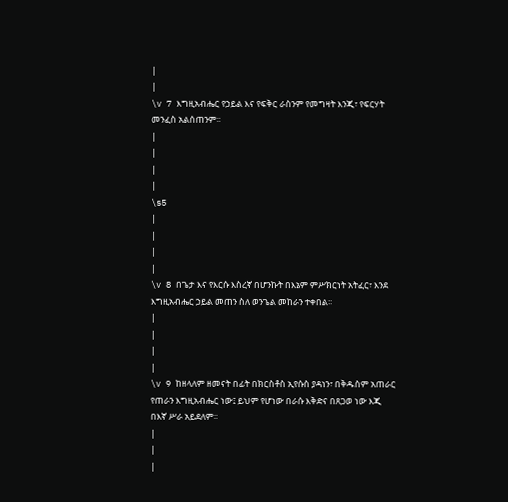|
|
\v 7 እግዚአብሔር የኃይል እና የፍቅር ራስንም የመግዛት እንጂ፣ የፍርሃት መንፈስ አልሰጠንም፡፡
|
|
|
|
\s5
|
|
|
|
\v 8 በጌታ እና የእርሱ እስረኛ በሆንኩት በእኔም ምሥክርነት አትፈር፣ እንደ እግዚአብሔር ኃይል መጠን ስለ ወንጌል መከራን ተቀበል፡፡
|
|
|
|
\v 9 ከዘላለም ዘመናት በፊት በክርስቶስ ኢየሱስ ያዳነን፣ በቅዱስም አጠራር የጠራን እግዚአብሔር ነው፤ ይህም የሆነው በራሱ እቅድና በጸጋወ ነው እጂ በእኛ ሥራ አይደለም፡፡
|
|
|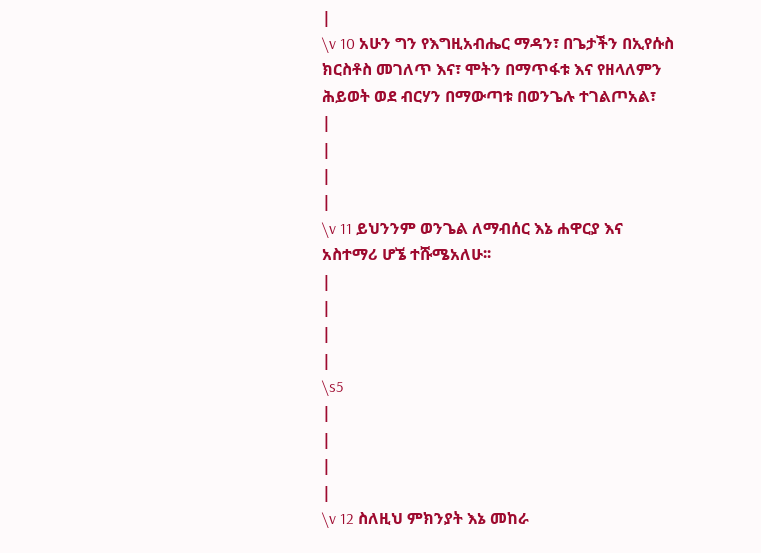|
\v 10 አሁን ግን የእግዚአብሔር ማዳን፣ በጌታችን በኢየሱስ ክርስቶስ መገለጥ እና፣ ሞትን በማጥፋቱ እና የዘላለምን ሕይወት ወደ ብርሃን በማውጣቱ በወንጌሉ ተገልጦአል፣
|
|
|
|
\v 11 ይህንንም ወንጌል ለማብሰር እኔ ሐዋርያ እና አስተማሪ ሆኜ ተሹሜአለሁ፡፡
|
|
|
|
\s5
|
|
|
|
\v 12 ስለዚህ ምክንያት እኔ መከራ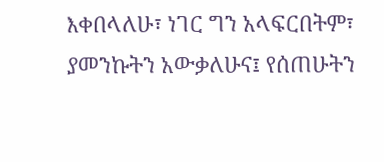እቀበላለሁ፣ ነገር ግን አላፍርበትም፣ ያመንኩትን አውቃለሁና፤ የሰጠሁትን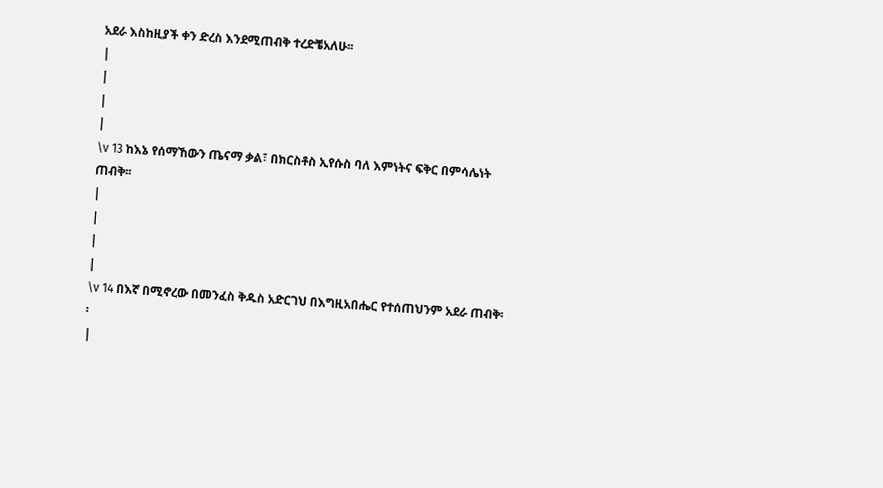አደራ እስከዚያች ቀን ድረስ እንደሚጠብቅ ተረድቼአለሁ፡፡
|
|
|
|
\v 13 ከእኔ የሰማኸውን ጤናማ ቃል፣ በክርስቶስ ኢየሱስ ባለ እምነትና ፍቅር በምሳሌነት ጠብቅ፡፡
|
|
|
|
\v 14 በእኛ በሚኖረው በመንፈስ ቅዱስ አድርገህ በእግዚአበሔር የተሰጠህንም አደራ ጠብቅ፡፡
|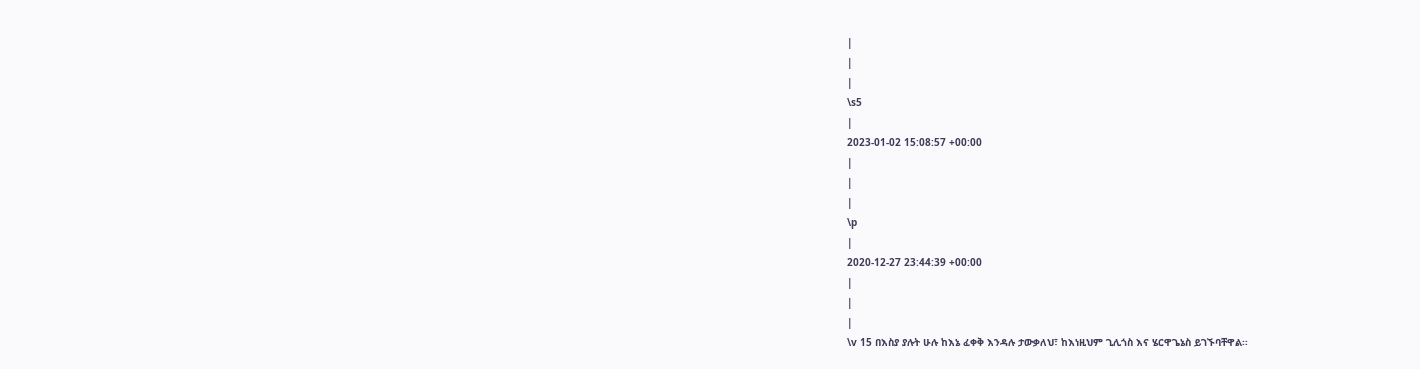|
|
|
\s5
|
2023-01-02 15:08:57 +00:00
|
|
|
\p
|
2020-12-27 23:44:39 +00:00
|
|
|
\v 15 በእስያ ያሉት ሁሉ ከእኔ ፈቀቅ እንዳሉ ታውቃለህ፣ ከእነዚህም ጊሊጎስ እና ሄርዋጌኔስ ይገኙባቸዋል፡፡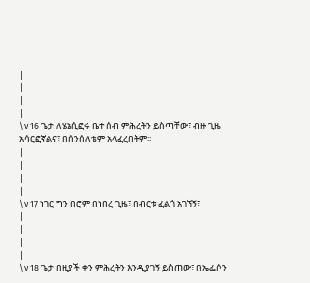|
|
|
|
\v 16 ጌታ ለሄኔሲፎሩ ቤተ ሰብ ምሕረትን ይስጣቸው፣ ብዙ ጊዜ አሳርፎኛልና፣ በሰንሰለቴም አላፈረበትም፡፡
|
|
|
|
\v 17 ነገር ግን በሮም በነበረ ጊዜ፣ በብርቱ ፈልጎ አገኘኝ፣
|
|
|
|
\v 18 ጌታ በዚያች ቀን ምሕረትን እንዲያገኝ ይስጠው፣ በኤፌሶን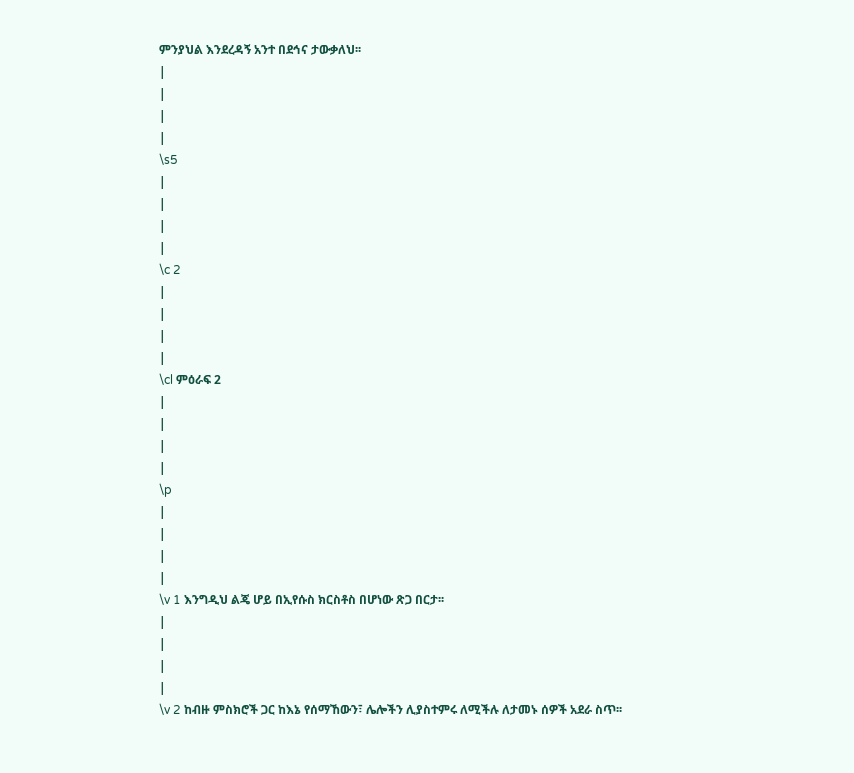ምንያህል እንደረዳኝ አንተ በደኅና ታውቃለህ፡፡
|
|
|
|
\s5
|
|
|
|
\c 2
|
|
|
|
\cl ምዕራፍ 2
|
|
|
|
\p
|
|
|
|
\v 1 እንግዲህ ልጄ ሆይ በኢየሱስ ክርስቶስ በሆነው ጽጋ በርታ፡፡
|
|
|
|
\v 2 ከብዙ ምስክሮች ጋር ከእኔ የሰማኸውን፣ ሌሎችን ሊያስተምሩ ለሚችሉ ለታመኑ ሰዎች አደራ ስጥ፡፡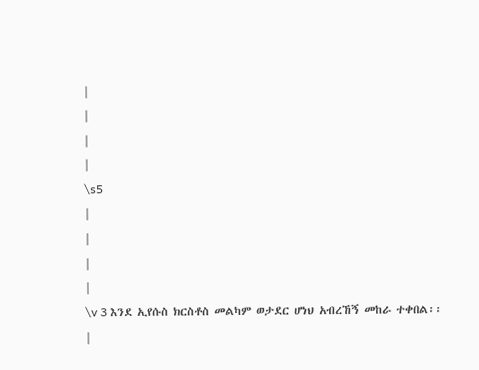|
|
|
|
\s5
|
|
|
|
\v 3 እንደ ኢየሱስ ክርስቶስ መልካም ወታደር ሆነህ አብረኸኝ መከራ ተቀበል፡፡
|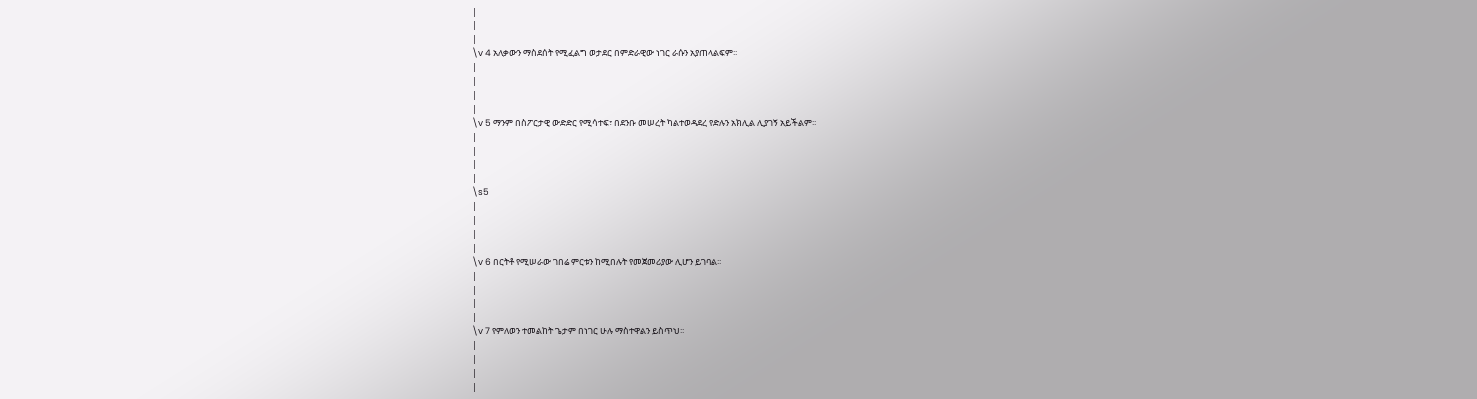|
|
|
\v 4 አለቃውን ማስደሰት የሚፈልግ ወታደር በምድራዊው ነገር ራሱን አያጠላልፍም፡፡
|
|
|
|
\v 5 ማንም በስፖርታዊ ውድድር የሚሳተፍ፣ በደንቡ መሠረት ካልተወዳደረ የድሉን አክሊል ሊያገኝ አይችልም፡፡
|
|
|
|
\s5
|
|
|
|
\v 6 በርትቶ የሚሠራው ገበሬ ምርቱን ከሚበሉት የመጀመሪያው ሊሆን ይገባል፡፡
|
|
|
|
\v 7 የምለወን ተመልከት ጌታም በነገር ሁሉ ማስተዋልን ይስጥህ፡፡
|
|
|
|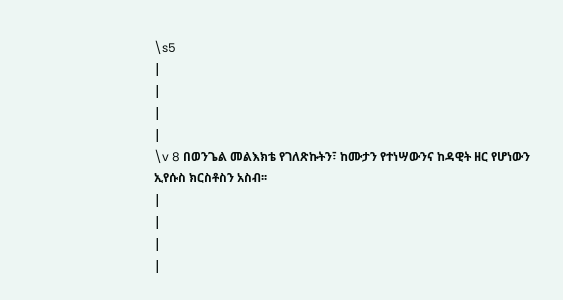\s5
|
|
|
|
\v 8 በወንጌል መልእክቴ የገለጽኩትን፣ ከሙታን የተነሣውንና ከዳዊት ዘር የሆነውን ኢየሱስ ክርስቶስን አስብ፡፡
|
|
|
|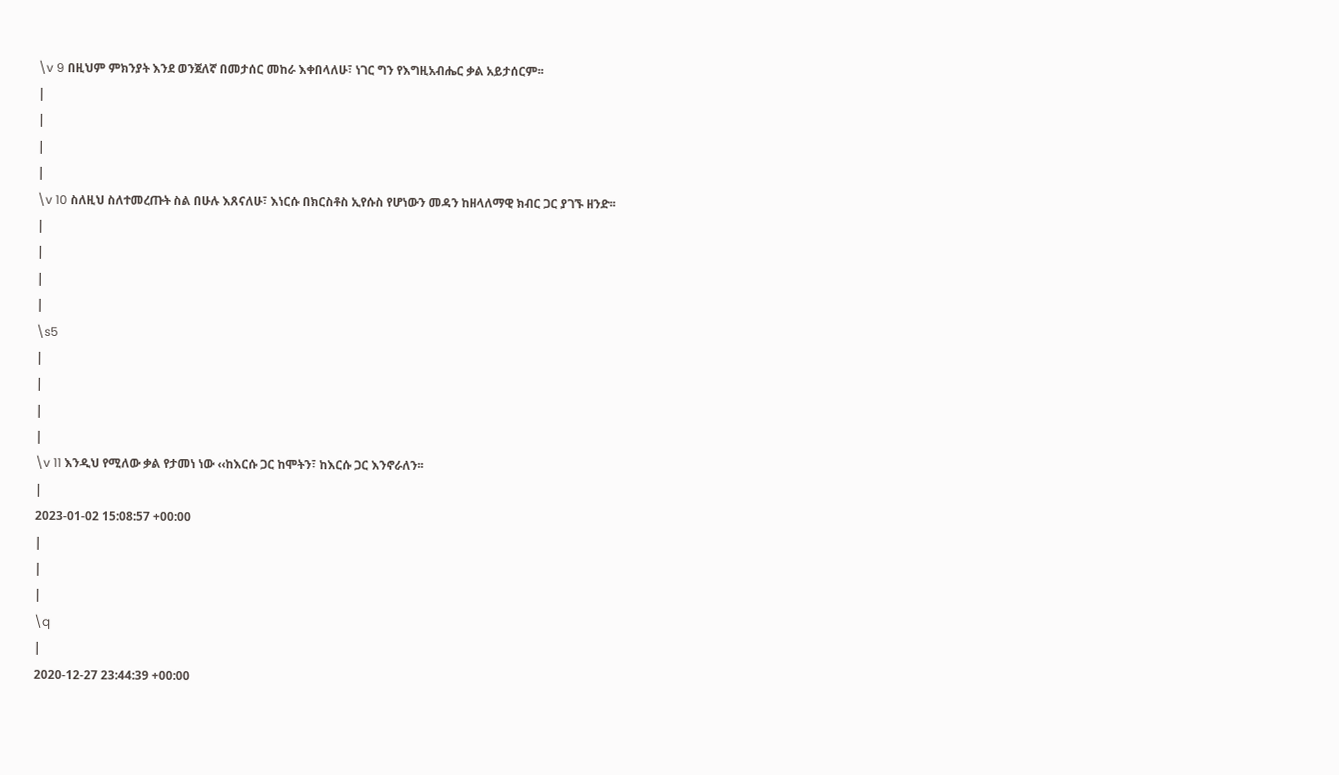\v 9 በዚህም ምክንያት እንደ ወንጀለኛ በመታሰር መከራ እቀበላለሁ፣ ነገር ግን የእግዚአብሔር ቃል አይታሰርም፡፡
|
|
|
|
\v 10 ስለዚህ ስለተመረጡት ስል በሁሉ እጸናለሁ፣ እነርሱ በክርስቶስ ኢየሱስ የሆነውን መዳን ከዘላለማዊ ክብር ጋር ያገኙ ዘንድ፡፡
|
|
|
|
\s5
|
|
|
|
\v 11 እንዲህ የሚለው ቃል የታመነ ነው ‹‹ከእርሱ ጋር ከሞትን፣ ከእርሱ ጋር እንኖራለን፡፡
|
2023-01-02 15:08:57 +00:00
|
|
|
\q
|
2020-12-27 23:44:39 +00:00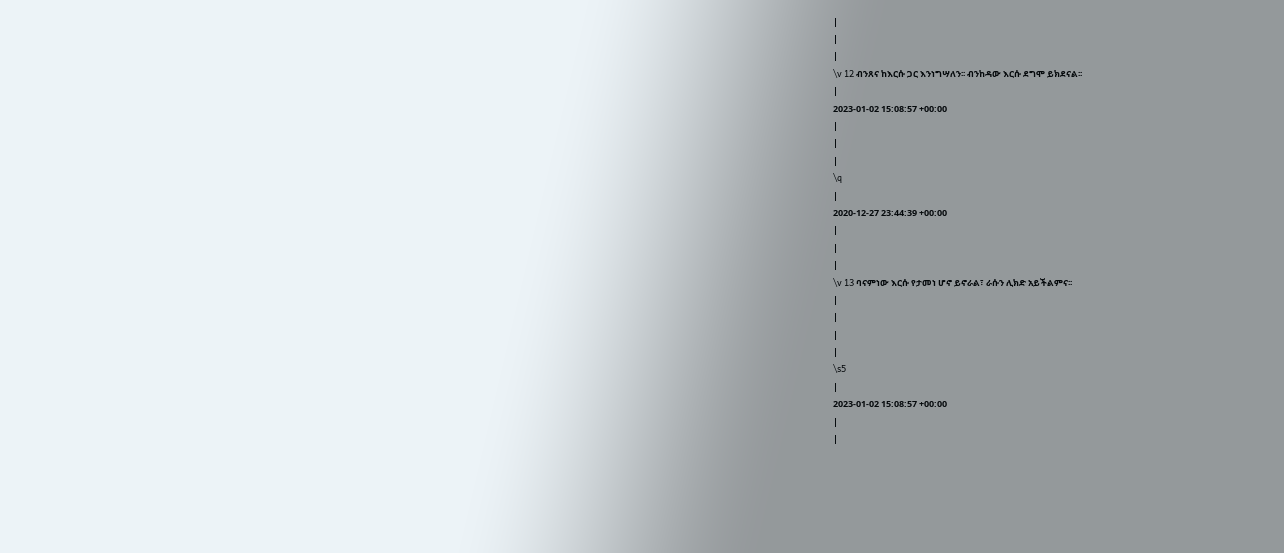|
|
|
\v 12 ብንጸና ከእርሱ ጋር እንነግሣለን፡፡ ብንከዳው እርሱ ደግሞ ይክደናል፡፡
|
2023-01-02 15:08:57 +00:00
|
|
|
\q
|
2020-12-27 23:44:39 +00:00
|
|
|
\v 13 ባናምነው እርሱ የታመነ ሆኖ ይኖራል፣ ራሱን ሊክድ አይችልምና፡፡
|
|
|
|
\s5
|
2023-01-02 15:08:57 +00:00
|
|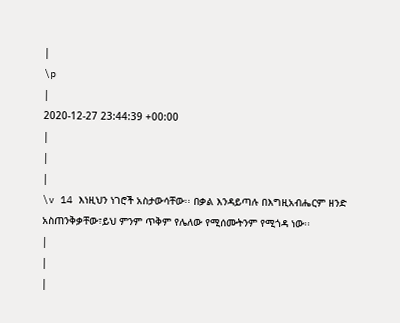|
\p
|
2020-12-27 23:44:39 +00:00
|
|
|
\v 14 እነዚህን ነገሮች አስታውሳቸው፡፡ በቃል እንዳይጣሉ በእግዚአብሔርም ዘንድ አስጠንቅቃቸው፣ይህ ምንም ጥቅም የሌለው የሚሰሙትንም የሚጎዳ ነው፡፡
|
|
|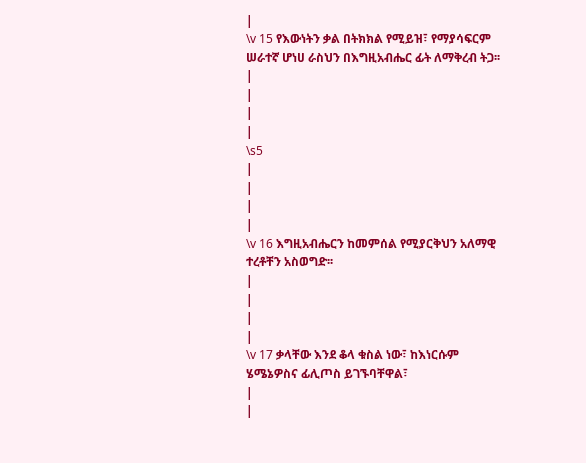|
\v 15 የእውነትን ቃል በትክክል የሚይዝ፣ የማያሳፍርም ሠራተኛ ሆነሀ ራስህን በእግዚአብሔር ፊት ለማቅረብ ትጋ፡፡
|
|
|
|
\s5
|
|
|
|
\v 16 እግዚአብሔርን ከመምሰል የሚያርቅህን አለማዊ ተረቶቸን አስወግድ፡፡
|
|
|
|
\v 17 ቃላቸው እንደ ቆላ ቁስል ነው፣ ከእነርሱም ሄሜኔዎስና ፊሊጦስ ይገኙባቸዋል፣
|
|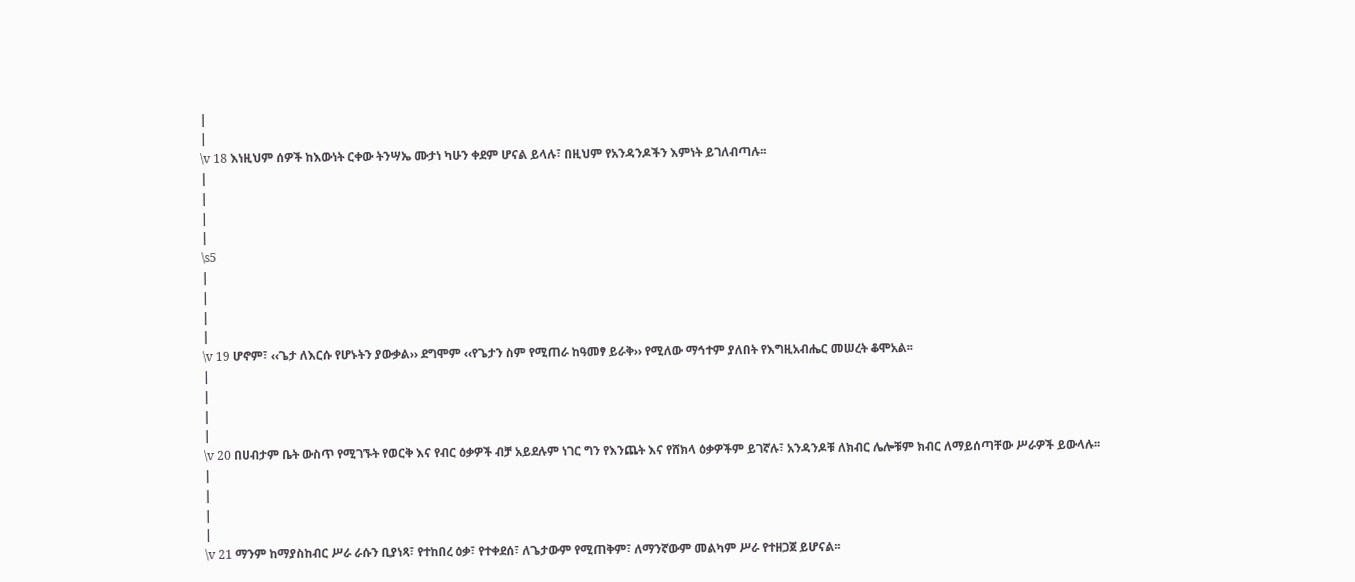|
|
\v 18 እነዚህም ሰዎች ከእውነት ርቀው ትንሣኤ ሙታነ ካሁን ቀደም ሆናል ይላሉ፣ በዚህም የአንዳንዶችን እምነት ይገለብጣሉ፡፡
|
|
|
|
\s5
|
|
|
|
\v 19 ሆኖም፣ ‹‹ጌታ ለእርሱ የሆኑትን ያውቃል›› ደግሞም ‹‹የጌታን ስም የሚጠራ ከዓመፃ ይራቅ›› የሚለው ማኅተም ያለበት የእግዚአብሔር መሠረት ቆሞአል፡፡
|
|
|
|
\v 20 በሀብታም ቤት ውስጥ የሚገኙት የወርቅ እና የብር ዕቃዎች ብቻ አይደሉም ነገር ግን የእንጨት እና የሸክላ ዕቃዎችም ይገኛሉ፣ አንዳንዶቹ ለክብር ሌሎቹም ክብር ለማይሰጣቸው ሥራዎች ይውላሉ፡፡
|
|
|
|
\v 21 ማንም ከማያስከብር ሥራ ራሱን ቢያነጻ፣ የተከበረ ዕቃ፣ የተቀደሰ፣ ለጌታውም የሚጠቅም፣ ለማንኛውም መልካም ሥራ የተዘጋጀ ይሆናል፡፡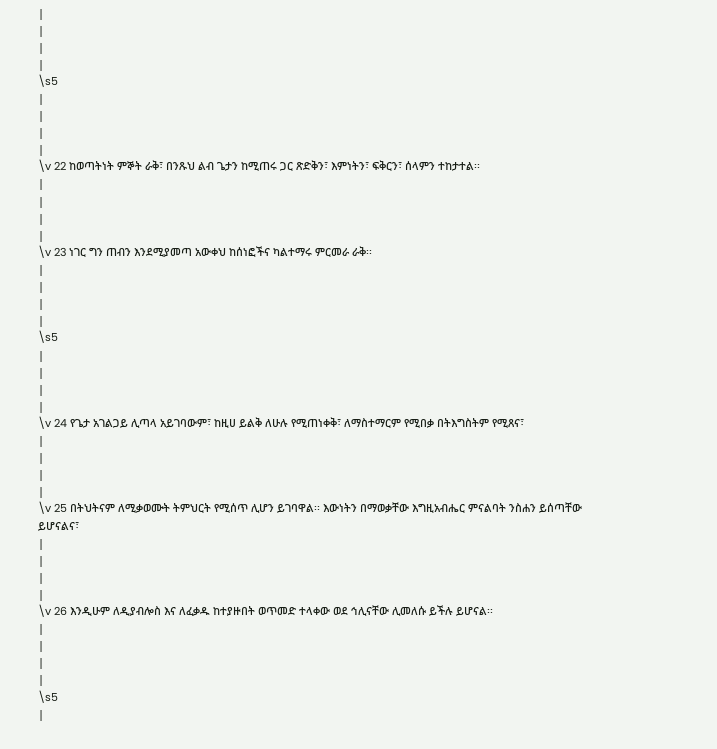|
|
|
|
\s5
|
|
|
|
\v 22 ከወጣትነት ምኞት ራቅ፣ በንጹህ ልብ ጌታን ከሚጠሩ ጋር ጽድቅን፣ እምነትን፣ ፍቅርን፣ ሰላምን ተከታተል፡፡
|
|
|
|
\v 23 ነገር ግን ጠብን እንደሚያመጣ አውቀህ ከሰነፎችና ካልተማሩ ምርመራ ራቅ፡፡
|
|
|
|
\s5
|
|
|
|
\v 24 የጌታ አገልጋይ ሊጣላ አይገባውም፣ ከዚሀ ይልቅ ለሁሉ የሚጠነቀቅ፣ ለማስተማርም የሚበቃ በትእግስትም የሚጸና፣
|
|
|
|
\v 25 በትህትናም ለሚቃወሙት ትምህርት የሚሰጥ ሊሆን ይገባዋል፡፡ እውነትን በማወቃቸው እግዚአብሔር ምናልባት ንስሐን ይሰጣቸው ይሆናልና፣
|
|
|
|
\v 26 እንዲሁም ለዲያብሎስ እና ለፈቃዱ ከተያዙበት ወጥመድ ተላቀው ወደ ኅሊናቸው ሊመለሱ ይችሉ ይሆናል፡፡
|
|
|
|
\s5
|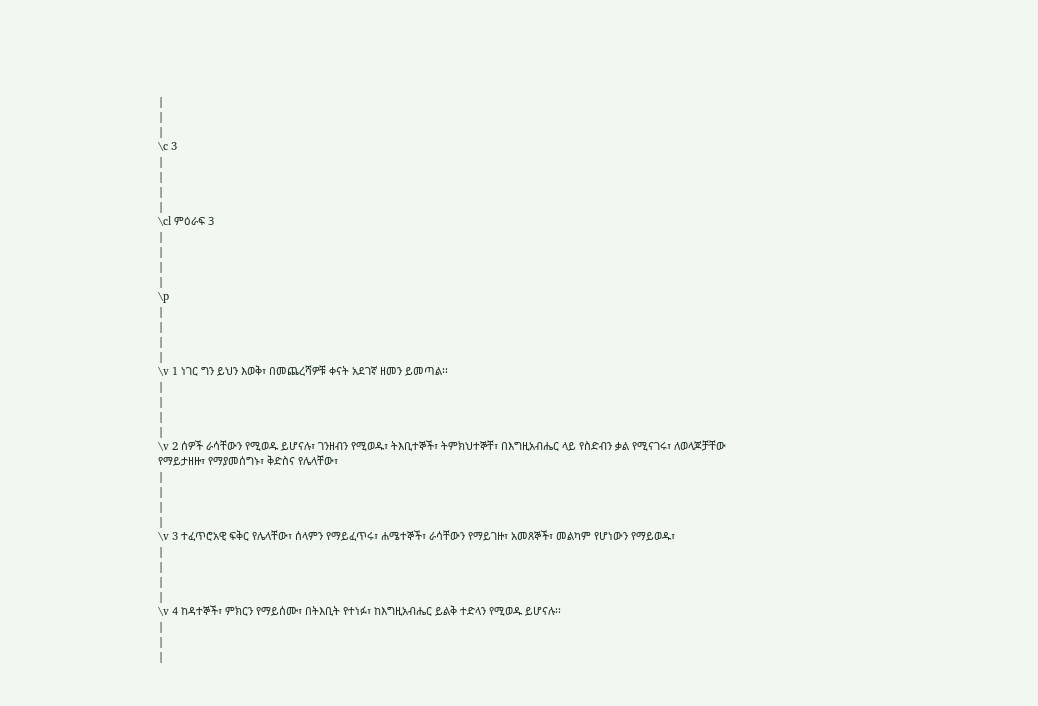|
|
|
\c 3
|
|
|
|
\cl ምዕራፍ 3
|
|
|
|
\p
|
|
|
|
\v 1 ነገር ግን ይህን እወቅ፣ በመጨረሻዎቹ ቀናት አደገኛ ዘመን ይመጣል፡፡
|
|
|
|
\v 2 ሰዎች ራሳቸውን የሚወዱ ይሆናሉ፣ ገንዘብን የሚወዱ፣ ትእቢተኞች፣ ትምክህተኞቸ፣ በእግዚአብሔር ላይ የስድብን ቃል የሚናገሩ፣ ለወላጆቻቸው የማይታዘዙ፣ የማያመሰግኑ፣ ቅድስና የሌላቸው፣
|
|
|
|
\v 3 ተፈጥሮአዊ ፍቅር የሌላቸው፣ ሰላምን የማይፈጥሩ፣ ሐሜተኞች፣ ራሳቸውን የማይገዙ፣ አመጸኞች፣ መልካም የሆነውን የማይወዱ፣
|
|
|
|
\v 4 ከዳተኞች፣ ምክርን የማይሰሙ፣ በትእቢት የተነፉ፣ ከእግዚአብሔር ይልቅ ተድላን የሚወዱ ይሆናሉ፡፡
|
|
|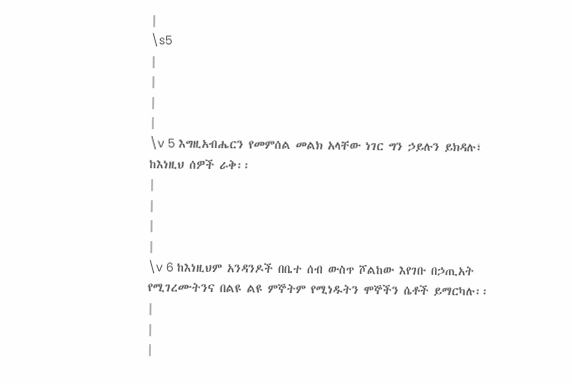|
\s5
|
|
|
|
\v 5 እግዚአብሔርን የመምሰል መልክ አላቸው ነገር ግን ኃይሉን ይክዳሉ፣ ከእነዚህ ሰዎች ራቅ፡፡
|
|
|
|
\v 6 ከእነዚህም አንዳንዶች በቤተ ሰብ ውስጥ ሾልከው እየገቡ በኃጢአት የሚገረሙትንና በልዩ ልዩ ምኞትም የሚነዱትን ሞኞችን ሴቶች ይማርካሉ፡፡
|
|
|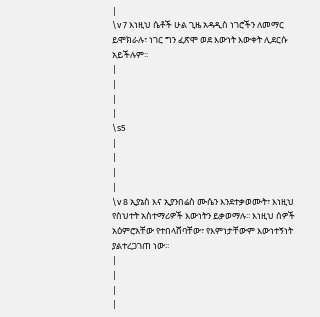|
\v 7 እነዚህ ሴቶች ሁል ጊዜ አዳዲስ ነገሮችን ለመማር ይሞክራሉ፣ ነገር ግን ፈጽሞ ወደ እውነት እውቀት ሊደርሱ አይችሉም፡፡
|
|
|
|
\s5
|
|
|
|
\v 8 ኢያኔስ እና ኢያንበሬስ ሙሴን እንደተቃወሙት፣ እነዚህ የስህተት አስተማሪዎች እውነትን ይቃወማሉ፡፡ እነዚህ ሰዎች አዕምሮአቸው የተበላሸባቸው፣ የእምነታቸውም እውነተኝነት ያልተረጋገጠ ነው፡፡
|
|
|
|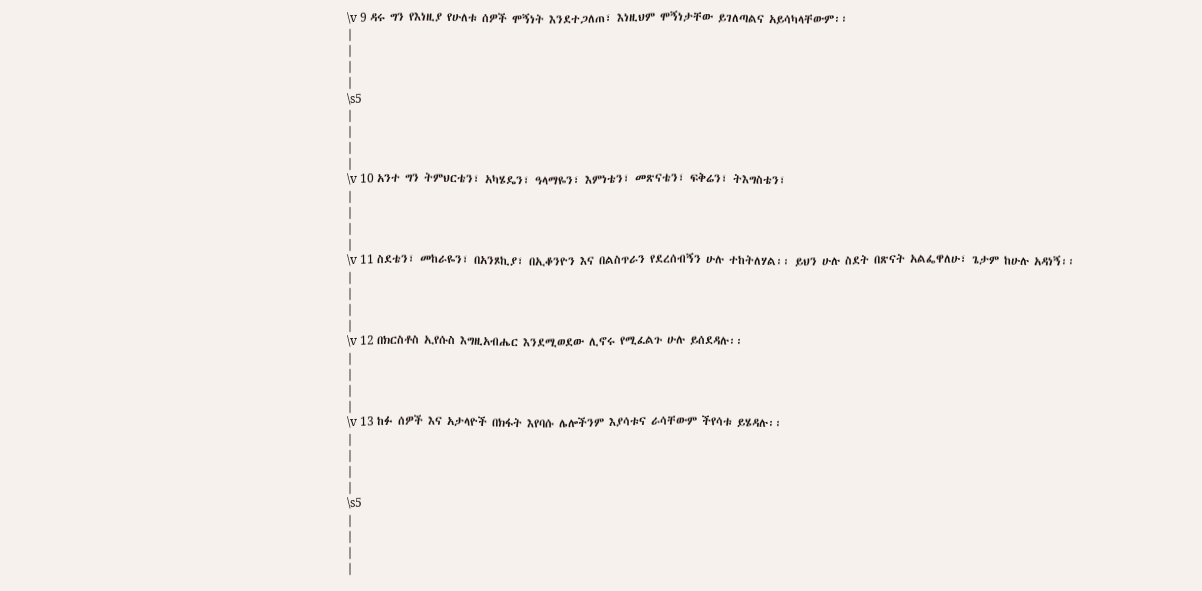\v 9 ዳሩ ግን የእነዚያ የሁለቱ ሰዎች ሞኝነት እንደተጋለጠ፣ እነዚህም ሞኝነታቸው ይገለጣልና አይሳካላቸውም፡፡
|
|
|
|
\s5
|
|
|
|
\v 10 አንተ ግን ትምህርቴን፣ አካሄዴን፣ ዓላማዬን፣ እምነቴን፣ መጽናቴን፣ ፍቅሬን፣ ትእግስቴን፣
|
|
|
|
\v 11 ስደቴን፣ መከራዬን፣ በአንጾኪያ፣ በኢቆንዮን እና በልስጥራን የደረሰብኝን ሁሉ ተከትለሃል፡፡ ይህን ሁሉ ስደት በጽናት አልፌዋለሁ፣ ጌታም ከሁሉ አዳነኝ፡፡
|
|
|
|
\v 12 በክርስቶስ ኢየሱስ እግዚአብሔር እንደሚወደው ሊኖሩ የሚፈልጉ ሁሉ ይሰደዳሉ፡፡
|
|
|
|
\v 13 ከፉ ሰዎች እና አታላዮች በክፋት እየባሱ ሌሎችንም እያሳቱና ራሳቸውም ችየሳቱ ይሄዳሉ፡፡
|
|
|
|
\s5
|
|
|
|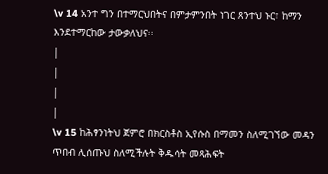\v 14 አንተ ግን በተማርህበትና በምታምንበት ነገር ጸንተህ ኑር፣ ከማን እንደተማርከው ታውቃለህና፡፡
|
|
|
|
\v 15 ከሕፃንነትህ ጀምሮ በክርስቶስ ኢየሱስ በማመን ስለሚገኘው መዳን ጥበብ ሊሰጡህ ስለሚችሉት ቅዱሳት መጻሕፍት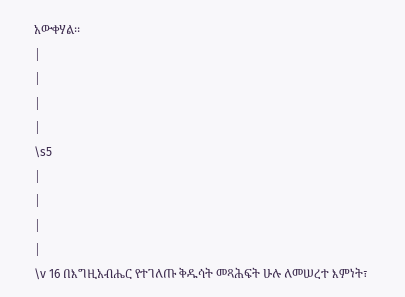አውቀሃል፡፡
|
|
|
|
\s5
|
|
|
|
\v 16 በእግዚአብሔር የተገለጡ ቅዱሳት መጻሕፍት ሁሉ ለመሠረተ እምነት፣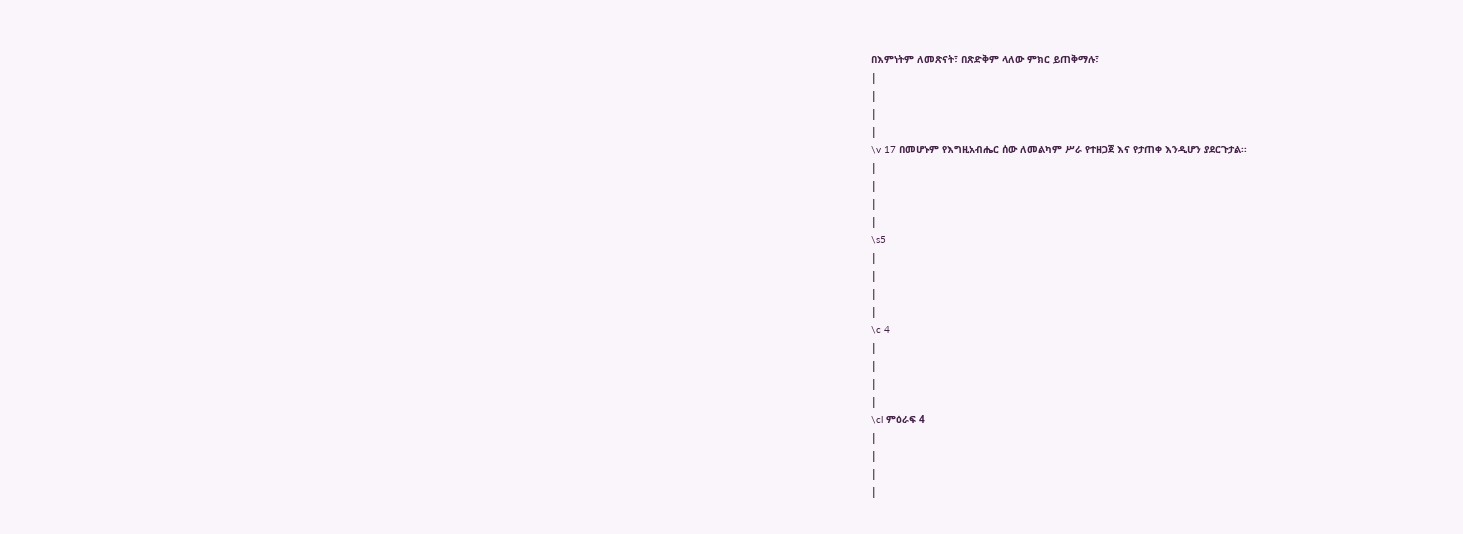በእምነትም ለመጽናት፣ በጽድቅም ላለው ምክር ይጠቅማሉ፣
|
|
|
|
\v 17 በመሆኑም የእግዚአብሔር ሰው ለመልካም ሥራ የተዘጋጀ እና የታጠቀ እንዲሆን ያደርጉታል፡፡
|
|
|
|
\s5
|
|
|
|
\c 4
|
|
|
|
\cl ምዕራፍ 4
|
|
|
|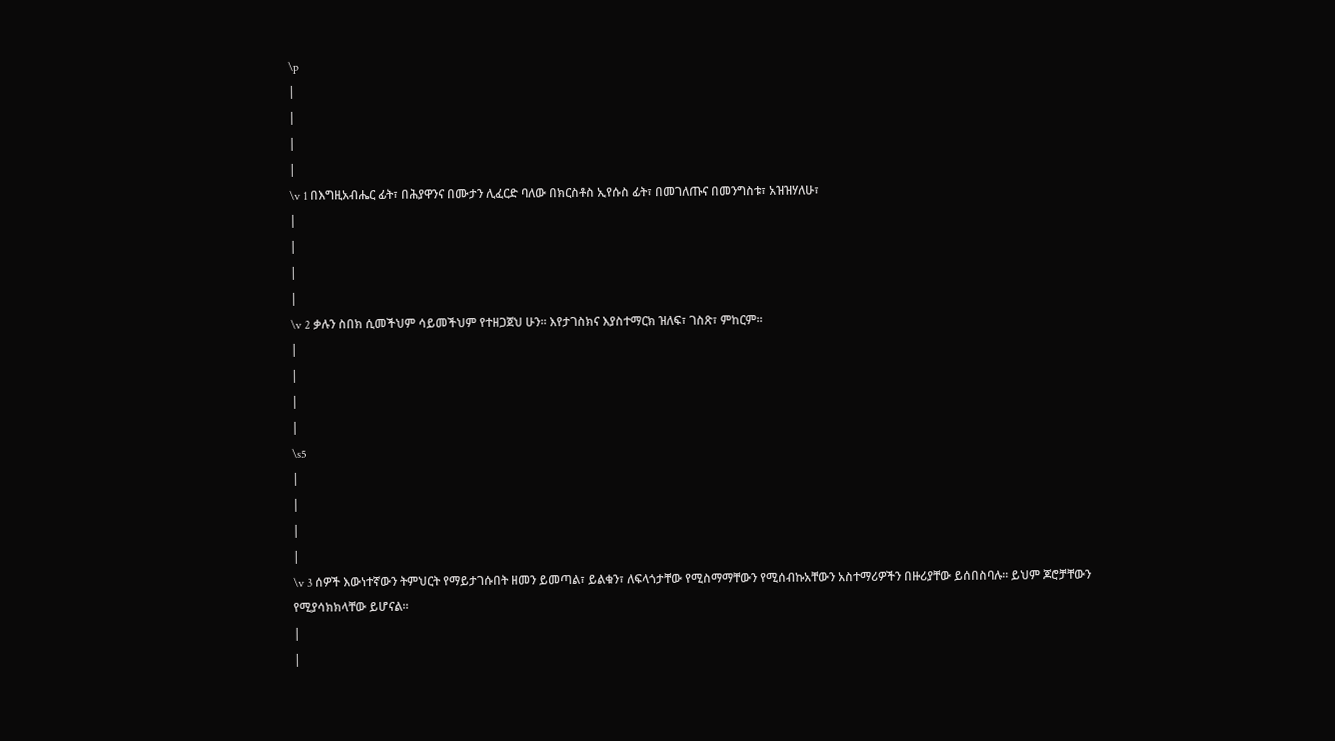\p
|
|
|
|
\v 1 በእግዚአብሔር ፊት፣ በሕያዋንና በሙታን ሊፈርድ ባለው በክርስቶስ ኢየሱስ ፊት፣ በመገለጡና በመንግስቱ፣ አዝዝሃለሁ፣
|
|
|
|
\v 2 ቃሉን ስበክ ሲመችህም ሳይመችህም የተዘጋጀህ ሁን፡፡ እየታገስክና እያስተማርክ ዝለፍ፣ ገስጽ፣ ምከርም፡፡
|
|
|
|
\s5
|
|
|
|
\v 3 ሰዎች እውነተኛውን ትምህርት የማይታገሱበት ዘመን ይመጣል፣ ይልቁን፣ ለፍላጎታቸው የሚስማማቸውን የሚሰብኩአቸውን አስተማሪዎችን በዙሪያቸው ይሰበስባሉ፡፡ ይህም ጆሮቻቸውን የሚያሳክክላቸው ይሆናል፡፡
|
|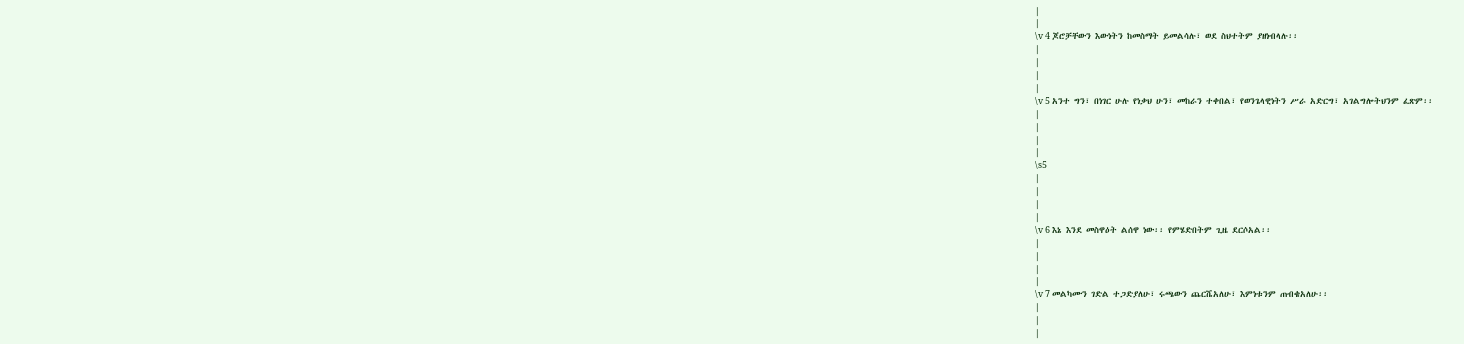|
|
\v 4 ጆሮቻቸውን እውነትን ከመስማት ይመልሳሉ፣ ወደ ስህተትም ያዘነብላሉ፡፡
|
|
|
|
\v 5 አንተ ግን፣ በነገር ሁሉ የነቃህ ሁን፣ መከራን ተቀበል፣ የወንጌላዊነትን ሥራ አድርግ፣ አገልግሎትህንም ፈጽም፡፡
|
|
|
|
\s5
|
|
|
|
\v 6 እኔ እንደ መስዋዕት ልሰዋ ነው፡፡ የምሄድበትም ጊዜ ደርሶአል፡፡
|
|
|
|
\v 7 መልካሙን ገድል ተጋድያለሁ፣ ሩጫውን ጨርሼአለሁ፣ እምነቱንም ጠብቄአለሁ፡፡
|
|
|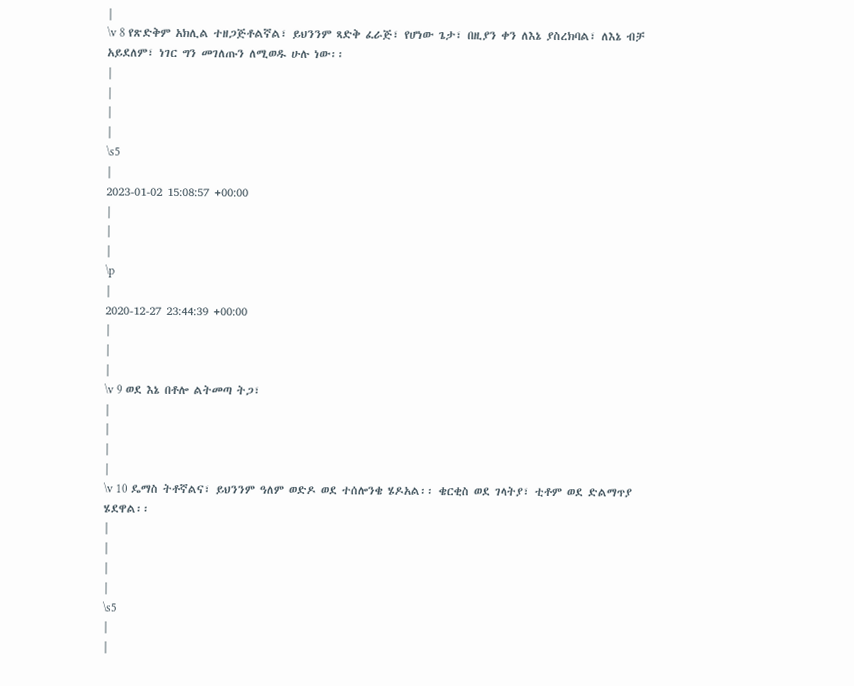|
\v 8 የጽድቅም አክሊል ተዘጋጅቶልኛል፣ ይህንንም ጻድቅ ፈራጅ፣ የሆነው ጌታ፣ በዚያን ቀን ለእኔ ያስረክባል፣ ለእኔ ብቻ አይደለም፣ ነገር ግን መገለጡን ለሚወዱ ሁሉ ነው፡፡
|
|
|
|
\s5
|
2023-01-02 15:08:57 +00:00
|
|
|
\p
|
2020-12-27 23:44:39 +00:00
|
|
|
\v 9 ወደ እኔ በቶሎ ልትመጣ ትጋ፣
|
|
|
|
\v 10 ዴማስ ትቶኛልና፣ ይህንንም ዓለም ወድዶ ወደ ተሰሎንቄ ሄዶአል፡፡ ቄርቂስ ወደ ገላትያ፣ ቲቶም ወደ ድልማጥያ ሄደዋል፡፡
|
|
|
|
\s5
|
|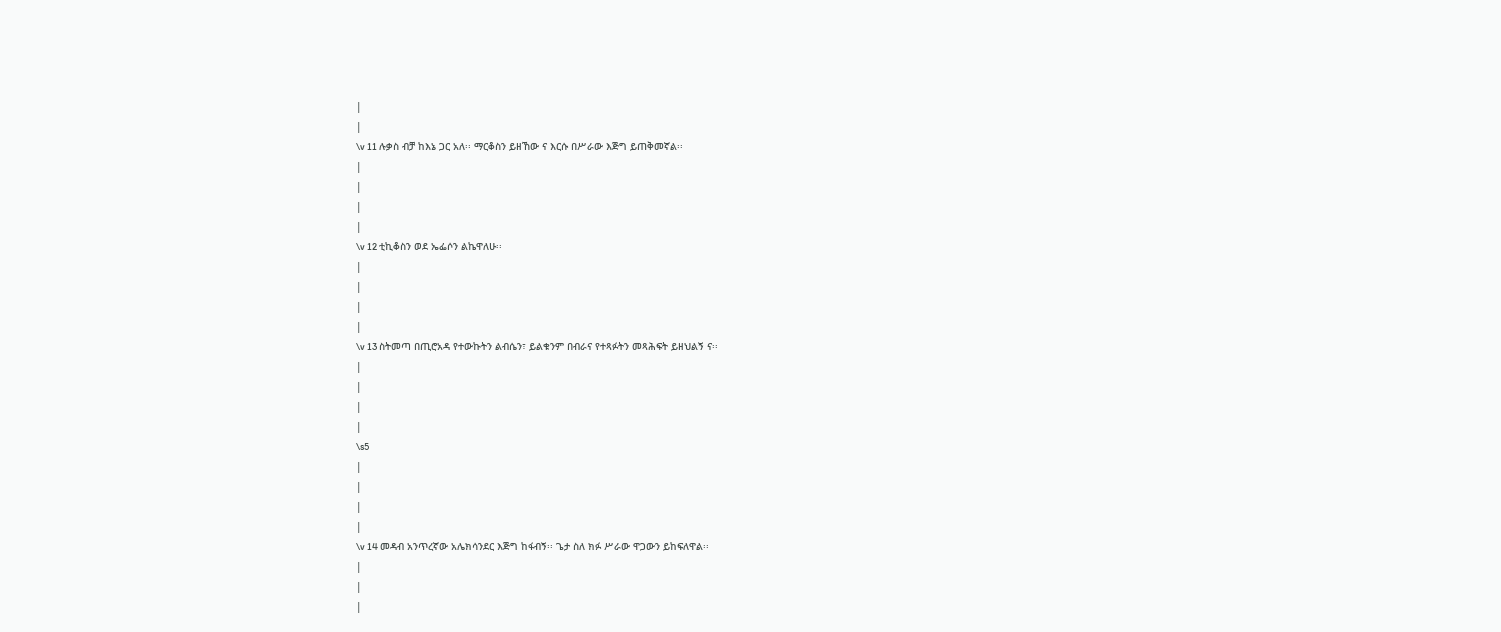|
|
\v 11 ሉቃስ ብቻ ከእኔ ጋር አለ፡፡ ማርቆስን ይዘኸው ና እርሱ በሥራው እጅግ ይጠቅመኛል፡፡
|
|
|
|
\v 12 ቲኪቆስን ወደ ኤፌሶን ልኬዋለሁ፡፡
|
|
|
|
\v 13 ስትመጣ በጢሮአዳ የተውኩትን ልብሴን፣ ይልቁንም በብራና የተጻፉትን መጻሕፍት ይዘህልኝ ና፡፡
|
|
|
|
\s5
|
|
|
|
\v 14 መዳብ አንጥረኛው አሌክሳንደር እጅግ ከፋብኝ፡፡ ጌታ ስለ ክፉ ሥራው ዋጋውን ይከፍለዋል፡፡
|
|
|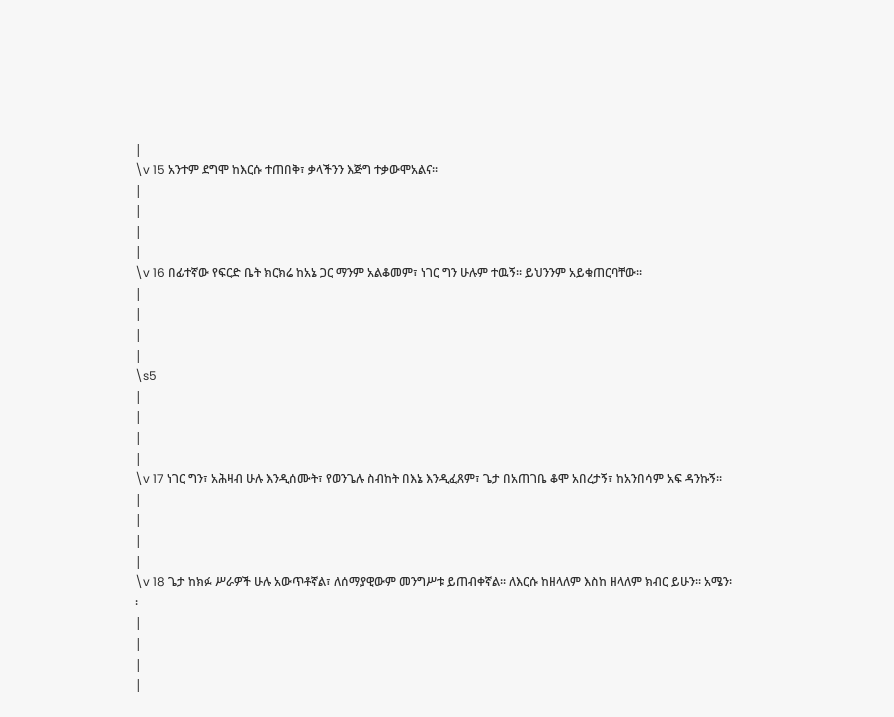|
\v 15 አንተም ደግሞ ከእርሱ ተጠበቅ፣ ቃላችንን እጅግ ተቃውሞአልና፡፡
|
|
|
|
\v 16 በፊተኛው የፍርድ ቤት ክርክሬ ከአኔ ጋር ማንም አልቆመም፣ ነገር ግን ሁሉም ተዉኝ፡፡ ይህንንም አይቁጠርባቸው፡፡
|
|
|
|
\s5
|
|
|
|
\v 17 ነገር ግን፣ አሕዛብ ሁሉ እንዲሰሙት፣ የወንጌሉ ስብከት በእኔ እንዲፈጸም፣ ጌታ በአጠገቤ ቆሞ አበረታኝ፣ ከአንበሳም አፍ ዳንኩኝ፡፡
|
|
|
|
\v 18 ጌታ ከክፉ ሥራዎች ሁሉ አውጥቶኛል፣ ለሰማያዊውም መንግሥቱ ይጠብቀኛል፡፡ ለእርሱ ከዘላለም እስከ ዘላለም ክብር ይሁን፡፡ አሜን፡፡
|
|
|
|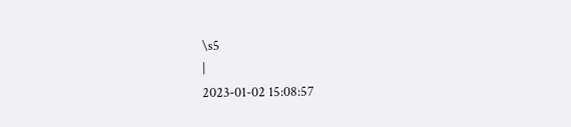\s5
|
2023-01-02 15:08:57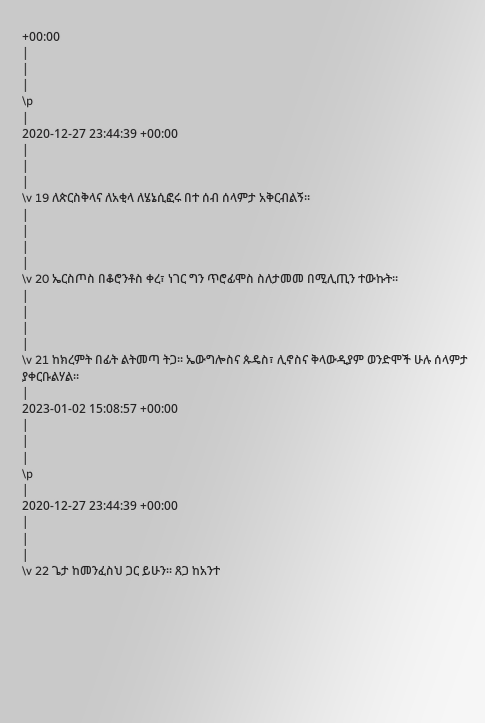+00:00
|
|
|
\p
|
2020-12-27 23:44:39 +00:00
|
|
|
\v 19 ለጵርስቅላና ለአቂላ ለሄኔሲፎሩ በተ ሰብ ሰላምታ አቅርብልኝ፡፡
|
|
|
|
\v 20 ኤርስጦስ በቆሮንቶስ ቀረ፣ ነገር ግን ጥሮፊሞስ ስለታመመ በሚሊጢን ተውኩት፡፡
|
|
|
|
\v 21 ከክረምት በፊት ልትመጣ ትጋ፡፡ ኤውግሎስና ጱዴስ፣ ሊኖስና ቅላውዲያም ወንድሞች ሁሉ ሰላምታ ያቀርቡልሃል፡፡
|
2023-01-02 15:08:57 +00:00
|
|
|
\p
|
2020-12-27 23:44:39 +00:00
|
|
|
\v 22 ጌታ ከመንፈስህ ጋር ይሁን፡፡ ጸጋ ከአንተ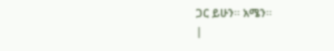ጋር ይሁን፡፡ አሜን፡፡
|